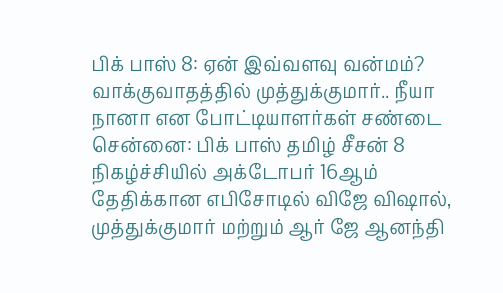பிக் பாஸ் 8: ஏன் இவ்வளவு வன்மம்? வாக்குவாதத்தில் முத்துக்குமார்.. நீயா நானா என போட்டியாளர்கள் சண்டை
சென்னை: பிக் பாஸ் தமிழ் சீசன் 8 நிகழ்ச்சியில் அக்டோபர் 16ஆம் தேதிக்கான எபிசோடில் விஜே விஷால், முத்துக்குமார் மற்றும் ஆர் ஜே ஆனந்தி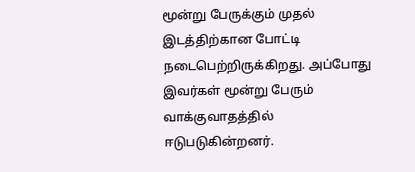மூன்று பேருக்கும் முதல் இடத்திற்கான போட்டி நடைபெற்றிருக்கிறது. அப்போது இவர்கள் மூன்று பேரும் வாக்குவாதத்தில் ஈடுபடுகின்றனர்.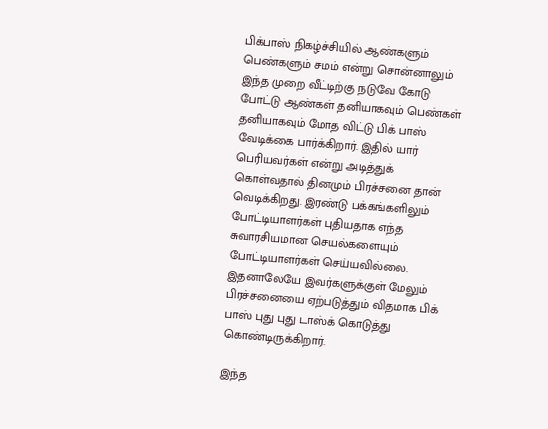பிக்பாஸ் நிகழ்ச்சியில் ஆண்களும் பெண்களும் சமம் என்று சொன்னாலும் இந்த முறை வீட்டிற்கு நடுவே கோடு போட்டு ஆண்கள் தனியாகவும் பெண்கள் தனியாகவும் மோத விட்டு பிக் பாஸ் வேடிக்கை பார்க்கிறார். இதில் யார் பெரியவர்கள் என்று அடித்துக் கொள்வதால் தினமும் பிரச்சனை தான் வெடிக்கிறது. இரண்டு பக்கங்களிலும் போட்டியாளர்கள் புதியதாக எந்த சுவாரசியமான செயல்களையும் போட்டியாளர்கள் செய்யவில்லை. இதனாலேயே இவர்களுக்குள் மேலும் பிரச்சனையை ஏற்படுத்தும் விதமாக பிக் பாஸ் புது புது டாஸ்க் கொடுத்து கொண்டிருக்கிறார்.

இந்த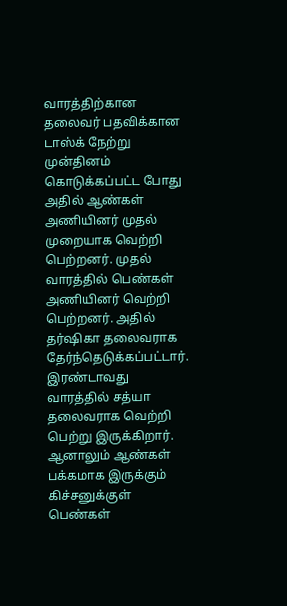வாரத்திற்கான தலைவர் பதவிக்கான டாஸ்க் நேற்று முன்தினம் கொடுக்கப்பட்ட போது அதில் ஆண்கள் அணியினர் முதல் முறையாக வெற்றி பெற்றனர். முதல் வாரத்தில் பெண்கள் அணியினர் வெற்றி பெற்றனர். அதில் தர்ஷிகா தலைவராக தேர்ந்தெடுக்கப்பட்டார். இரண்டாவது வாரத்தில் சத்யா தலைவராக வெற்றி பெற்று இருக்கிறார். ஆனாலும் ஆண்கள் பக்கமாக இருக்கும் கிச்சனுக்குள் பெண்கள்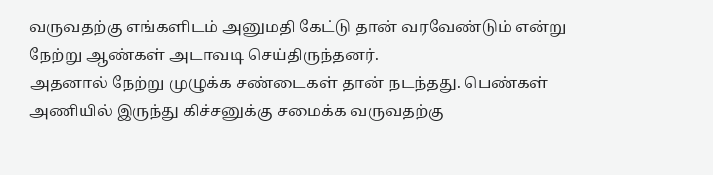வருவதற்கு எங்களிடம் அனுமதி கேட்டு தான் வரவேண்டும் என்று நேற்று ஆண்கள் அடாவடி செய்திருந்தனர்.
அதனால் நேற்று முழுக்க சண்டைகள் தான் நடந்தது. பெண்கள் அணியில் இருந்து கிச்சனுக்கு சமைக்க வருவதற்கு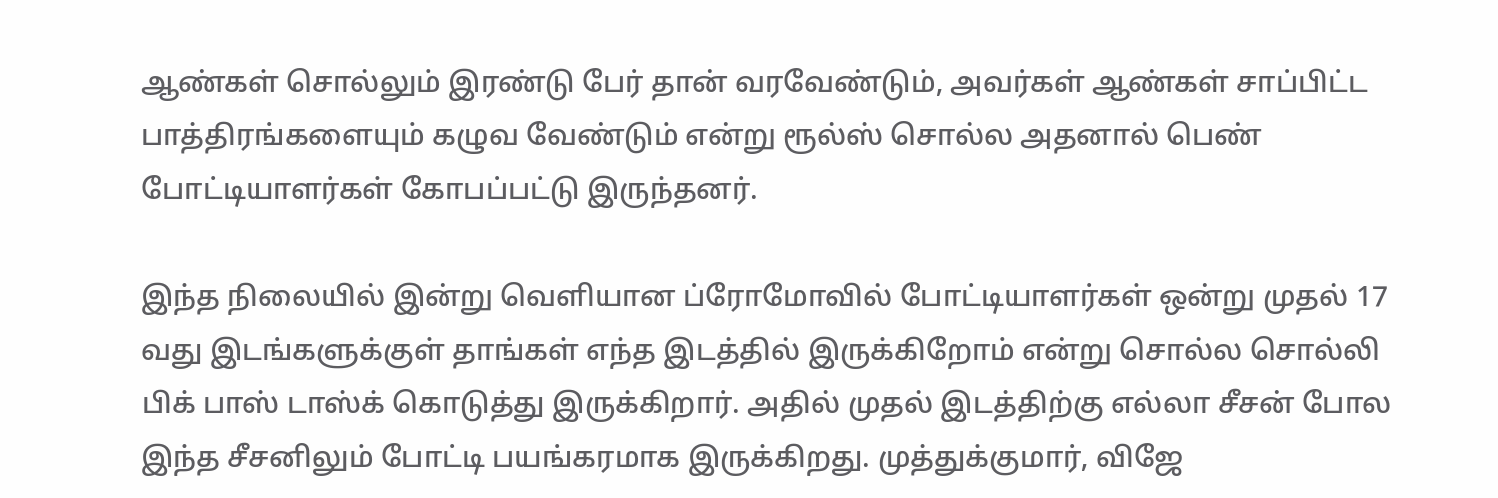ஆண்கள் சொல்லும் இரண்டு பேர் தான் வரவேண்டும், அவர்கள் ஆண்கள் சாப்பிட்ட பாத்திரங்களையும் கழுவ வேண்டும் என்று ரூல்ஸ் சொல்ல அதனால் பெண் போட்டியாளர்கள் கோபப்பட்டு இருந்தனர்.

இந்த நிலையில் இன்று வெளியான ப்ரோமோவில் போட்டியாளர்கள் ஒன்று முதல் 17 வது இடங்களுக்குள் தாங்கள் எந்த இடத்தில் இருக்கிறோம் என்று சொல்ல சொல்லி பிக் பாஸ் டாஸ்க் கொடுத்து இருக்கிறார். அதில் முதல் இடத்திற்கு எல்லா சீசன் போல இந்த சீசனிலும் போட்டி பயங்கரமாக இருக்கிறது. முத்துக்குமார், விஜே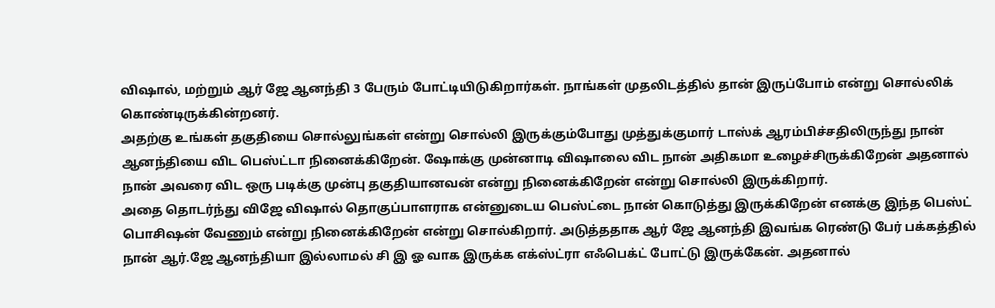விஷால், மற்றும் ஆர் ஜே ஆனந்தி 3 பேரும் போட்டியிடுகிறார்கள். நாங்கள் முதலிடத்தில் தான் இருப்போம் என்று சொல்லிக் கொண்டிருக்கின்றனர்.
அதற்கு உங்கள் தகுதியை சொல்லுங்கள் என்று சொல்லி இருக்கும்போது முத்துக்குமார் டாஸ்க் ஆரம்பிச்சதிலிருந்து நான் ஆனந்தியை விட பெஸ்ட்டா நினைக்கிறேன். ஷோக்கு முன்னாடி விஷாலை விட நான் அதிகமா உழைச்சிருக்கிறேன் அதனால் நான் அவரை விட ஒரு படிக்கு முன்பு தகுதியானவன் என்று நினைக்கிறேன் என்று சொல்லி இருக்கிறார்.
அதை தொடர்ந்து விஜே விஷால் தொகுப்பாளராக என்னுடைய பெஸ்ட்டை நான் கொடுத்து இருக்கிறேன் எனக்கு இந்த பெஸ்ட் பொசிஷன் வேணும் என்று நினைக்கிறேன் என்று சொல்கிறார். அடுத்ததாக ஆர் ஜே ஆனந்தி இவங்க ரெண்டு பேர் பக்கத்தில் நான் ஆர்.ஜே ஆனந்தியா இல்லாமல் சி இ ஓ வாக இருக்க எக்ஸ்ட்ரா எஃபெக்ட் போட்டு இருக்கேன். அதனால்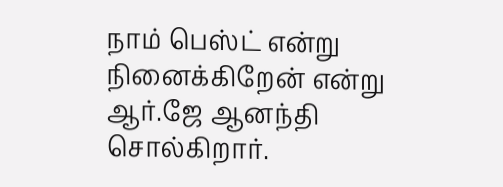நாம் பெஸ்ட் என்று நினைக்கிறேன் என்று ஆர்.ஜே ஆனந்தி சொல்கிறார்.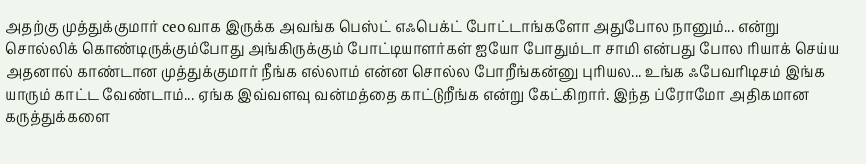அதற்கு முத்துக்குமார் ceoவாக இருக்க அவங்க பெஸ்ட் எஃபெக்ட் போட்டாங்களோ அதுபோல நானும்... என்று சொல்லிக் கொண்டிருக்கும்போது அங்கிருக்கும் போட்டியாளர்கள் ஐயோ போதும்டா சாமி என்பது போல ரியாக் செய்ய அதனால் காண்டான முத்துக்குமார் நீங்க எல்லாம் என்ன சொல்ல போறீங்கன்னு புரியல... உங்க ஃபேவரிடிசம் இங்க யாரும் காட்ட வேண்டாம்... ஏங்க இவ்வளவு வன்மத்தை காட்டுறீங்க என்று கேட்கிறார். இந்த ப்ரோமோ அதிகமான கருத்துக்களை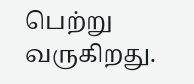பெற்று வருகிறது.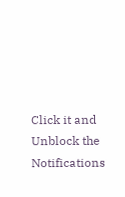Click it and Unblock the Notifications